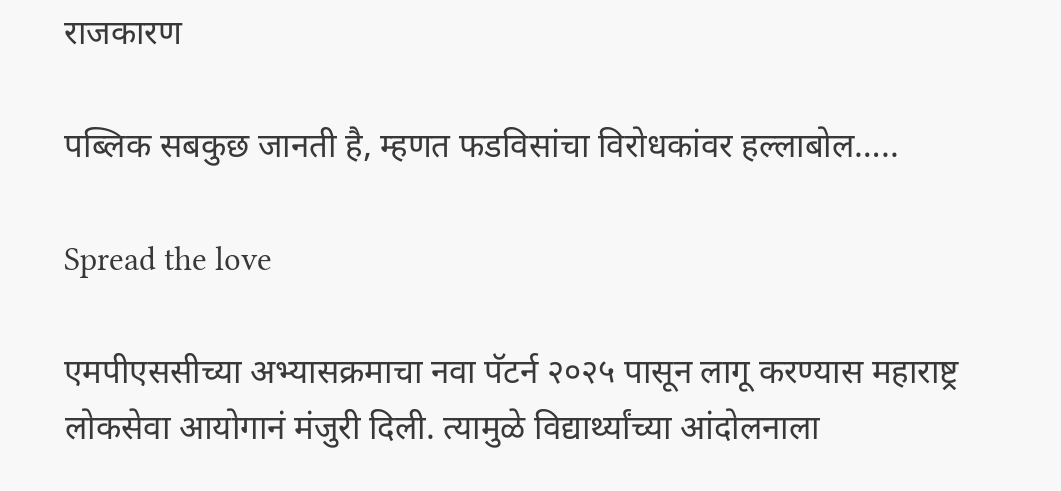राजकारण

पब्लिक सबकुछ जानती है, म्हणत फडविसांचा विरोधकांवर हल्लाबोल…..

Spread the love

एमपीएससीच्या अभ्यासक्रमाचा नवा पॅटर्न २०२५ पासून लागू करण्यास महाराष्ट्र लोकसेवा आयोगानं मंजुरी दिली. त्यामुळे विद्यार्थ्यांच्या आंदोलनाला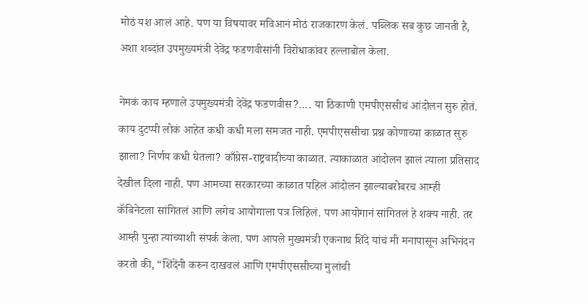मोठं यश आलं आहे. पण या विषयावर मविआनं मोठं राजकारण केलं. पब्लिक सब कुछ जानती है, अशा शब्दांत उपमुख्यमंत्री देवेंद्र फडणवीसांनी विरोधाकांवर हल्लाबोल केला.

नेमकं काय म्हणाले उपमुख्यमंत्री देवेंद्र फडणवीस?…. या ठिकाणी एमपीएससीचं आंदोलन सुरु होतं. काय दुटप्पी लोकं आहेत कधी कधी मला समजत नाही. एमपीएससीचा प्रश्न कोणाच्या काळात सुरु झाला? निर्णय कधी घेतला? काँग्रेस-राष्ट्रवादीच्या काळात. त्याकाळात आंदोलन झालं त्याला प्रतिसाद देखील दिला नाही. पण आमच्या सरकारच्या काळात पहिलं आंदोलन झाल्याबरोबरच आम्ही कॅबिनेटला सांगितलं आणि लगेच आयोगाला पत्र लिहिलं. पण आयोगानं सांगितलं हे शक्य नाही. तर आम्ही पुन्हा त्यांच्याशी संपर्क केला. पण आपले मुख्यमंत्री एकनाथ शिंदे यांचं मी मनापासून अभिनंदन करतो की, “शिंदेंनी करुन दाखवलं आणि एमपीएससीच्या मुलांची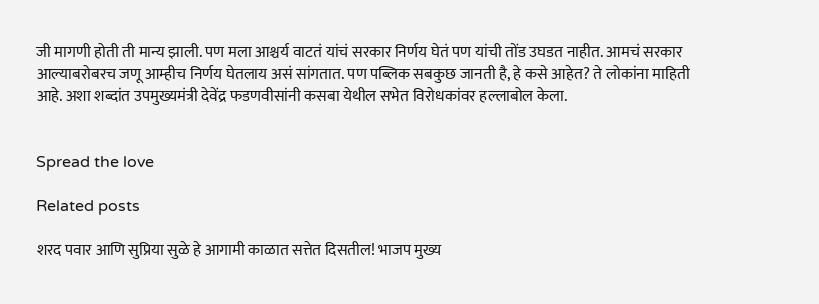जी मागणी होती ती मान्य झाली. पण मला आश्चर्य वाटतं यांचं सरकार निर्णय घेतं पण यांची तोंड उघडत नाहीत. आमचं सरकार आल्याबरोबरच जणू आम्हीच निर्णय घेतलाय असं सांगतात. पण पब्लिक सबकुछ जानती है, हे कसे आहेत? ते लोकांना माहिती आहे. अशा शब्दांत उपमुख्यमंत्री देवेंद्र फडणवीसांनी कसबा येथील सभेत विरोधकांवर हल्लाबोल केला.


Spread the love

Related posts

शरद पवार आणि सुप्रिया सुळे हे आगामी काळात सत्तेत दिसतील! भाजप मुख्य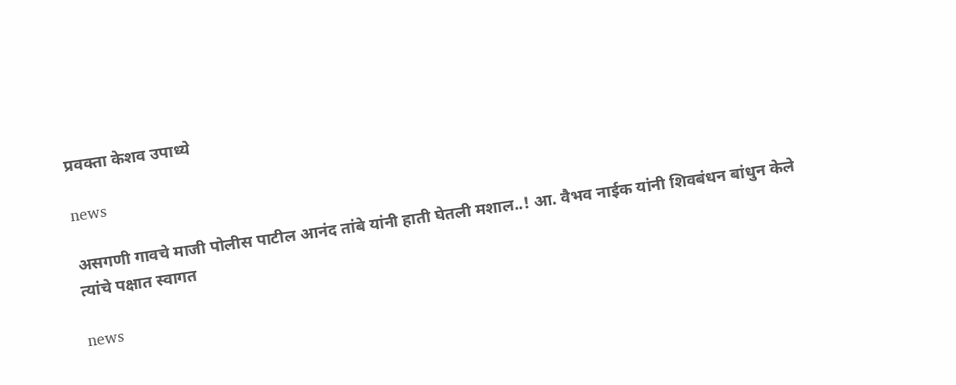प्रवक्ता केशव उपाध्ये

news

असगणी गावचे माजी पोलीस पाटील आनंद तांबे यांनी हाती घेतली मशाल..! आ. वैभव नाईक यांनी शिवबंधन बांधुन केले त्यांचे पक्षात स्वागत

news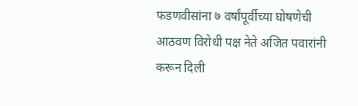फडणवीसांना ७ वर्षांपूर्वीच्या घोषणेची आठवण विरोधी पक्ष नेते अजित पवारांनी करून दिली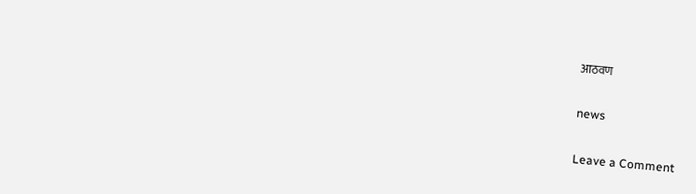आठवण

news

Leave a Comment